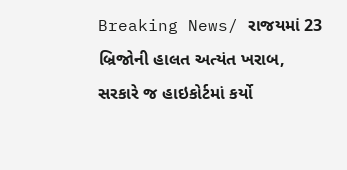Breaking News/ રાજયમાં 23 બ્રિજોની હાલત અત્યંત ખરાબ, સરકારે જ હાઇકોર્ટમાં કર્યો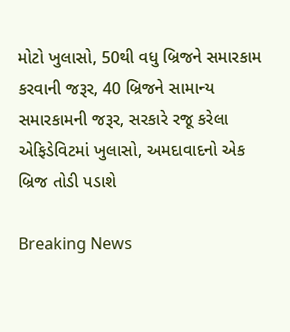મોટો ખુલાસો, 50થી વધુ બ્રિજને સમારકામ કરવાની જરૂર, 40 બ્રિજને સામાન્ય સમારકામની જરૂર, સરકારે રજૂ કરેલા એફિડેવિટમાં ખુલાસો, અમદાવાદનો એક બ્રિજ તોડી પડાશે

Breaking News